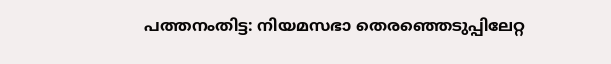പത്തനംതിട്ട: നിയമസഭാ തെരഞ്ഞെടുപ്പിലേറ്റ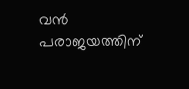വൻ പരാജയത്തിന്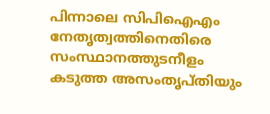പിന്നാലെ സിപിഐഎം നേതൃത്വത്തിനെതിരെ സംസ്ഥാനത്തുടനീളം കടുത്ത അസംതൃപ്തിയും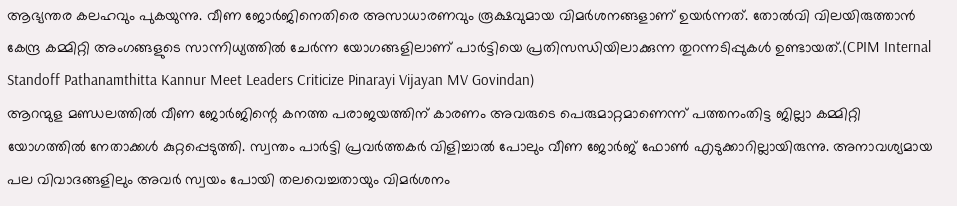ആഭ്യന്തര കലഹവും പുകയുന്നു. വീണ ജോർജിനെതിരെ അസാധാരണവും രൂക്ഷവുമായ വിമർശനങ്ങളാണ് ഉയർന്നത്. തോൽവി വിലയിരുത്താൻ കേന്ദ്ര കമ്മിറ്റി അംഗങ്ങളുടെ സാന്നിധ്യത്തിൽ ചേർന്ന യോഗങ്ങളിലാണ് പാർട്ടിയെ പ്രതിസന്ധിയിലാക്കുന്ന തുറന്നടിപ്പുകൾ ഉണ്ടായത്.(CPIM Internal Standoff Pathanamthitta Kannur Meet Leaders Criticize Pinarayi Vijayan MV Govindan)
ആറന്മുള മണ്ഡലത്തിൽ വീണ ജോർജിന്റെ കനത്ത പരാജയത്തിന് കാരണം അവരുടെ പെരുമാറ്റമാണെന്ന് പത്തനംതിട്ട ജില്ലാ കമ്മിറ്റി യോഗത്തിൽ നേതാക്കൾ കുറ്റപ്പെടുത്തി. സ്വന്തം പാർട്ടി പ്രവർത്തകർ വിളിച്ചാൽ പോലും വീണ ജോർജ് ഫോൺ എടുക്കാറില്ലായിരുന്നു. അനാവശ്യമായ പല വിവാദങ്ങളിലും അവർ സ്വയം പോയി തലവെച്ചതായും വിമർശനം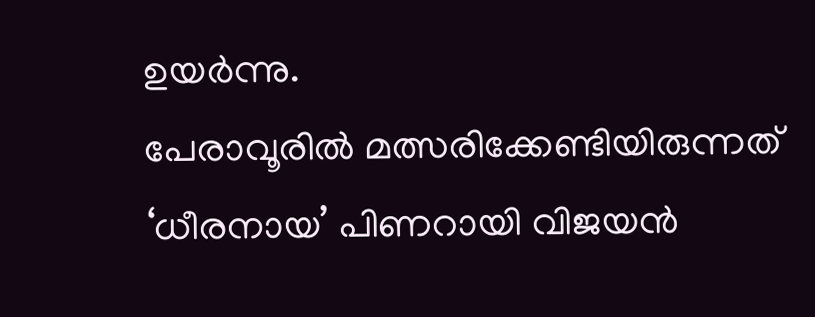ഉയർന്നു.
പേരാവൂരിൽ മത്സരിക്കേണ്ടിയിരുന്നത് ‘ധീരനായ’ പിണറായി വിജയൻ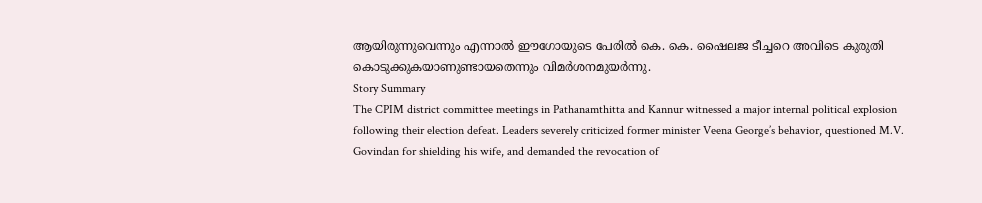ആയിരുന്നുവെന്നും എന്നാൽ ഈഗോയുടെ പേരിൽ കെ. കെ. ഷൈലജ ടീച്ചറെ അവിടെ കുരുതി കൊടുക്കുകയാണുണ്ടായതെന്നും വിമർശനമുയർന്നു.
Story Summary
The CPIM district committee meetings in Pathanamthitta and Kannur witnessed a major internal political explosion following their election defeat. Leaders severely criticized former minister Veena George’s behavior, questioned M.V. Govindan for shielding his wife, and demanded the revocation of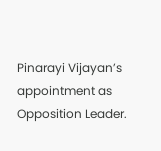Pinarayi Vijayan’s appointment as Opposition Leader.